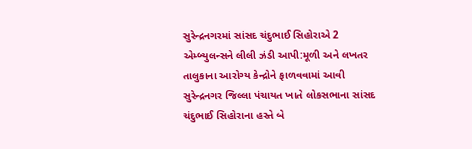સુરેન્દ્રનગરમાં સાંસદ ચંદુભાઈ સિહોરાએ 2 એમ્બ્યુલન્સને લીલી ઝંડી આપી:મૂળી અને લખતર તાલુકાના આરોગ્ય કેન્દ્રોને ફાળવવામાં આવી
સુરેન્દ્રનગર જિલ્લા પંચાયત ખાતે લોકસભાના સાંસદ ચંદુભાઈ સિહોરાના હસ્તે બે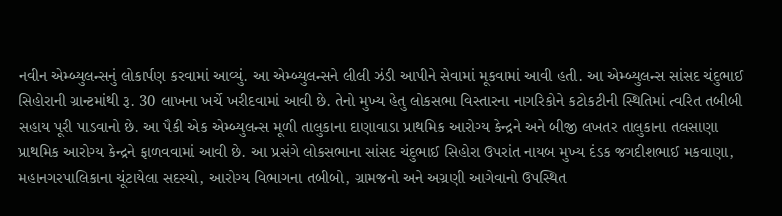નવીન એમ્બ્યુલન્સનું લોકાર્પણ કરવામાં આવ્યું. આ એમ્બ્યુલન્સને લીલી ઝંડી આપીને સેવામાં મૂકવામાં આવી હતી. આ એમ્બ્યુલન્સ સાંસદ ચંદુભાઈ સિહોરાની ગ્રાન્ટમાંથી રૂ. 30 લાખના ખર્ચે ખરીદવામાં આવી છે. તેનો મુખ્ય હેતુ લોકસભા વિસ્તારના નાગરિકોને કટોકટીની સ્થિતિમાં ત્વરિત તબીબી સહાય પૂરી પાડવાનો છે. આ પૈકી એક એમ્બ્યુલન્સ મૂળી તાલુકાના દાણાવાડા પ્રાથમિક આરોગ્ય કેન્દ્રને અને બીજી લખતર તાલુકાના તલસાણા પ્રાથમિક આરોગ્ય કેન્દ્રને ફાળવવામાં આવી છે. આ પ્રસંગે લોકસભાના સાંસદ ચંદુભાઈ સિહોરા ઉપરાંત નાયબ મુખ્ય દંડક જગદીશભાઈ મકવાણા, મહાનગરપાલિકાના ચૂંટાયેલા સદસ્યો, આરોગ્ય વિભાગના તબીબો, ગ્રામજનો અને અગ્રણી આગેવાનો ઉપસ્થિત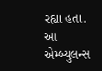રહ્યા હતા. આ એમ્બ્યુલન્સ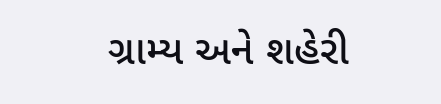ગ્રામ્ય અને શહેરી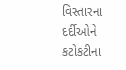વિસ્તારના દર્દીઓને કટોકટીના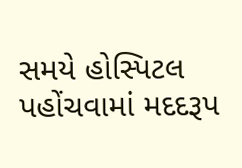સમયે હોસ્પિટલ પહોંચવામાં મદદરૂપ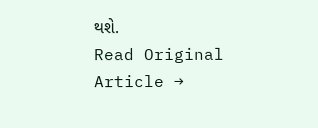થશે.
Read Original Article →